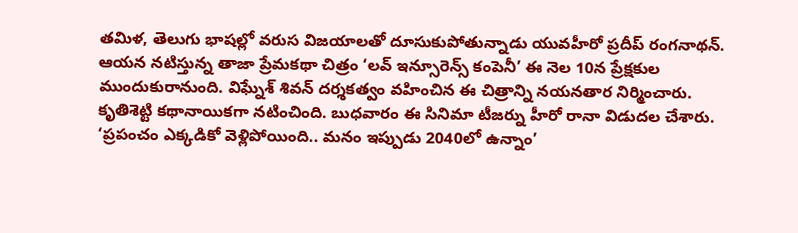తమిళ, తెలుగు భాషల్లో వరుస విజయాలతో దూసుకుపోతున్నాడు యువహీరో ప్రదీప్ రంగనాథన్. ఆయన నటిస్తున్న తాజా ప్రేమకథా చిత్రం ‘లవ్ ఇన్సూరెన్స్ కంపెనీ’ ఈ నెల 10న ప్రేక్షకుల ముందుకురానుంది. విఘ్నేశ్ శివన్ దర్శకత్వం వహించిన ఈ చిత్రాన్ని నయనతార నిర్మించారు. కృతిశెట్టి కథానాయికగా నటించింది. బుధవారం ఈ సినిమా టీజర్ను హీరో రానా విడుదల చేశారు. ‘ప్రపంచం ఎక్కడికో వెళ్లిపోయింది.. మనం ఇప్పుడు 2040లో ఉన్నాం’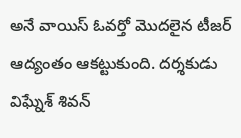అనే వాయిస్ ఓవర్తో మొదలైన టీజర్ ఆద్యంతం ఆకట్టుకుంది. దర్శకుడు విఘ్నేశ్ శివన్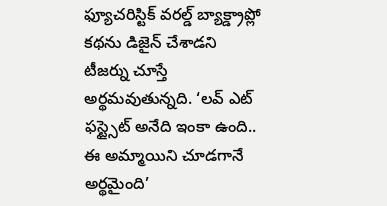ఫ్యూచరిస్టిక్ వరల్డ్ బ్యాక్డ్రాప్లో కథను డిజైన్ చేశాడని టీజర్ను చూస్తే అర్థమవుతున్నది. ‘లవ్ ఎట్ ఫస్ట్సైట్ అనేది ఇంకా ఉంది.. ఈ అమ్మాయిని చూడగానే అర్థమైంది’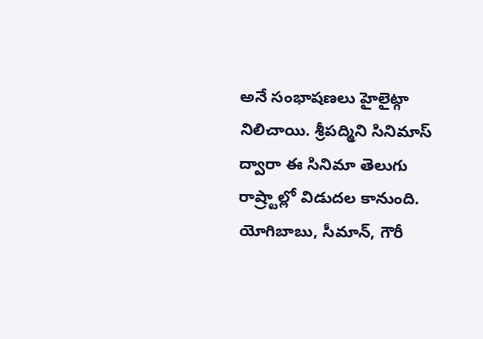అనే సంభాషణలు హైలైట్గా నిలిచాయి. శ్రీపద్మిని సినిమాస్ ద్వారా ఈ సినిమా తెలుగు రాష్ర్టాల్లో విడుదల కానుంది. యోగిబాబు, సీమాన్, గౌరీ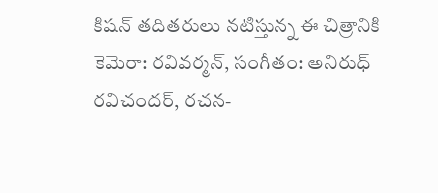కిషన్ తదితరులు నటిస్తున్న ఈ చిత్రానికి కెమెరా: రవివర్మన్, సంగీతం: అనిరుధ్ రవిచందర్, రచన-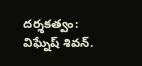దర్శకత్వం: విఘ్నేష్ శివన్.